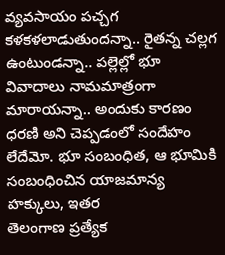వ్యవసాయం పచ్చగ కళకళలాడుతుందన్నా.. రైతన్న చల్లగ ఉంటుండన్నా.. పల్లెల్లో భూ వివాదాలు నామమాత్రంగా మారాయన్నా.. అందుకు కారణం ధరణి అని చెప్పడంలో సందేహం లేదేమో. భూ సంబంధిత, ఆ భూమికి సంబంధించిన యాజమాన్య హక్కులు, ఇతర
తెలంగాణ ప్రత్యేక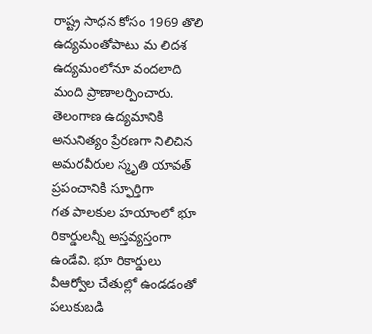రాష్ట్ర సాధన కోసం 1969 తొలి ఉద్యమంతోపాటు మ లిదశ ఉద్యమంలోనూ వందలాది మంది ప్రాణాలర్పించారు. తెలంగాణ ఉద్యమానికి అనునిత్యం ప్రేరణగా నిలిచిన అమరవీరుల స్మృతి యావత్ ప్రపంచానికి స్ఫూర్తిగా
గత పాలకుల హయాంలో భూ రికార్డులన్నీ అస్తవ్యస్తంగా ఉండేవి. భూ రికార్డులు వీఆర్వోల చేతుల్లో ఉండడంతో పలుకుబడి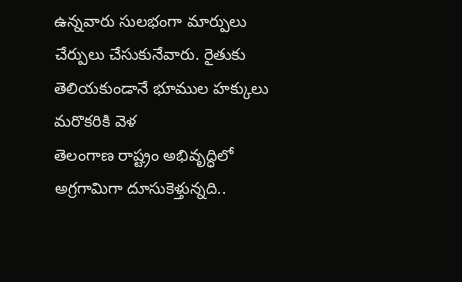ఉన్నవారు సులభంగా మార్పులు చేర్పులు చేసుకునేవారు. రైతుకు తెలియకుండానే భూముల హక్కులు మరొకరికి వెళ
తెలంగాణ రాష్ట్రం అభివృద్ధిలో అగ్రగామిగా దూసుకెళ్తున్నది..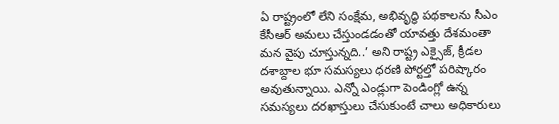ఏ రాష్ట్రంలో లేని సంక్షేమ, అభివృద్ధి పథకాలను సీఎం కేసీఆర్ అమలు చేస్తుండడంతో యావత్తు దేశమంతా మన వైపు చూస్తున్నది..’ అని రాష్ట్ర ఎక్సైజ్, క్రీడల
దశాబ్దాల భూ సమస్యలు ధరణి పోర్టల్తో పరిష్కారం అవుతున్నాయి. ఎన్నో ఎండ్లుగా పెండింగ్లో ఉన్న సమస్యలు దరఖాస్తులు చేసుకుంటే చాలు అధికారులు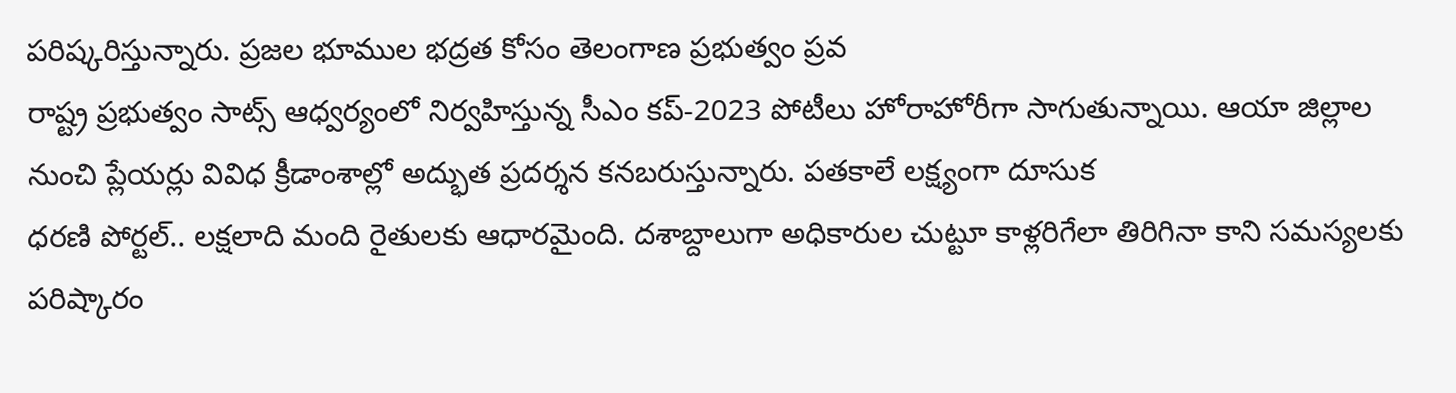పరిష్కరిస్తున్నారు. ప్రజల భూముల భద్రత కోసం తెలంగాణ ప్రభుత్వం ప్రవ
రాష్ట్ర ప్రభుత్వం సాట్స్ ఆధ్వర్యంలో నిర్వహిస్తున్న సీఎం కప్-2023 పోటీలు హోరాహోరీగా సాగుతున్నాయి. ఆయా జిల్లాల నుంచి ప్లేయర్లు వివిధ క్రీడాంశాల్లో అద్భుత ప్రదర్శన కనబరుస్తున్నారు. పతకాలే లక్ష్యంగా దూసుక
ధరణి పోర్టల్.. లక్షలాది మంది రైతులకు ఆధారమైంది. దశాబ్దాలుగా అధికారుల చుట్టూ కాళ్లరిగేలా తిరిగినా కాని సమస్యలకు పరిష్కారం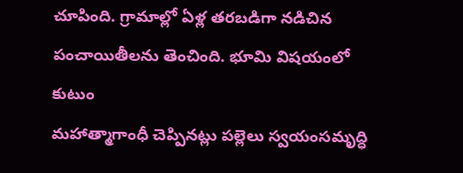చూపింది. గ్రామాల్లో ఏళ్ల తరబడిగా నడిచిన పంచాయితీలను తెంచింది. భూమి విషయంలో కుటుం
మహాత్మాగాంధీ చెప్పినట్లు పల్లెలు స్వయంసమృద్ధి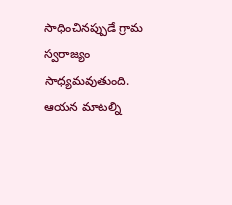సాధించినప్పుడే గ్రామ స్వరాజ్యం సాధ్యమవుతుంది. ఆయన మాటల్ని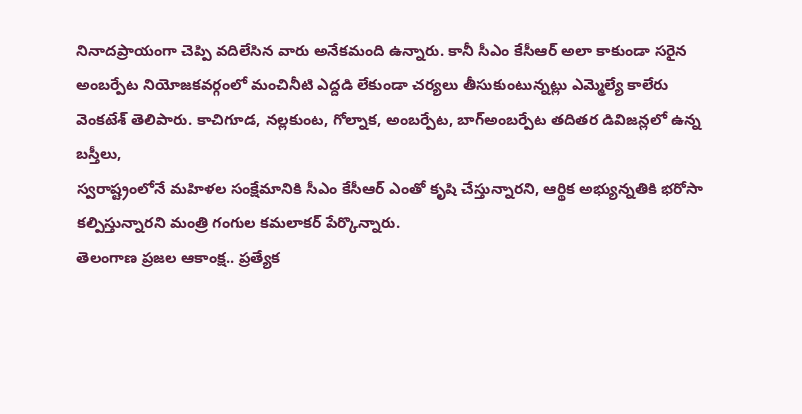నినాదప్రాయంగా చెప్పి వదిలేసిన వారు అనేకమంది ఉన్నారు. కానీ సీఎం కేసీఆర్ అలా కాకుండా సరైన
అంబర్పేట నియోజకవర్గంలో మంచినీటి ఎద్దడి లేకుండా చర్యలు తీసుకుంటున్నట్లు ఎమ్మెల్యే కాలేరు వెంకటేశ్ తెలిపారు. కాచిగూడ, నల్లకుంట, గోల్నాక, అంబర్పేట, బాగ్అంబర్పేట తదితర డివిజన్లలో ఉన్న బస్తీలు,
స్వరాష్ట్రంలోనే మహిళల సంక్షేమానికి సీఎం కేసీఆర్ ఎంతో కృషి చేస్తున్నారని, ఆర్థిక అభ్యున్నతికి భరోసా కల్పిస్తున్నారని మంత్రి గంగుల కమలాకర్ పేర్కొన్నారు.
తెలంగాణ ప్రజల ఆకాంక్ష.. ప్రత్యేక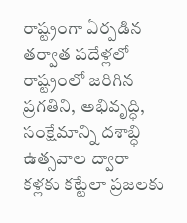రాష్ట్రంగా ఏర్పడిన తర్వాత పదేళ్లలో రాష్ట్రంలో జరిగిన ప్రగతిని, అభివృద్ధి, సంక్షేమాన్ని దశాబ్ధి ఉత్సవాల ద్వారా కళ్లకు కట్టేలా ప్రజలకు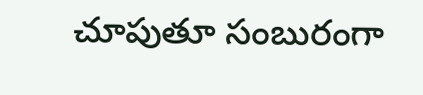చూపుతూ సంబురంగా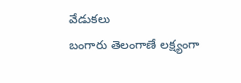వేడుకలు
బంగారు తెలంగాణే లక్ష్యంగా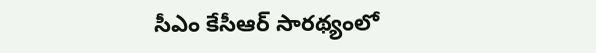సీఎం కేసీఆర్ సారథ్యంలో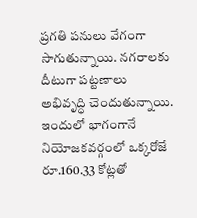ప్రగతి పనులు వేగంగా సాగుతున్నాయి. నగరాలకు దీటుగా పట్టణాలు అభివృద్ధి చెందుతున్నాయి. ఇందులో భాగంగానే నియోజకవర్గంలో ఒక్కరోజే రూ.160.33 కోట్లతో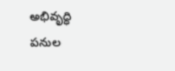అభివృద్ధి పనుల